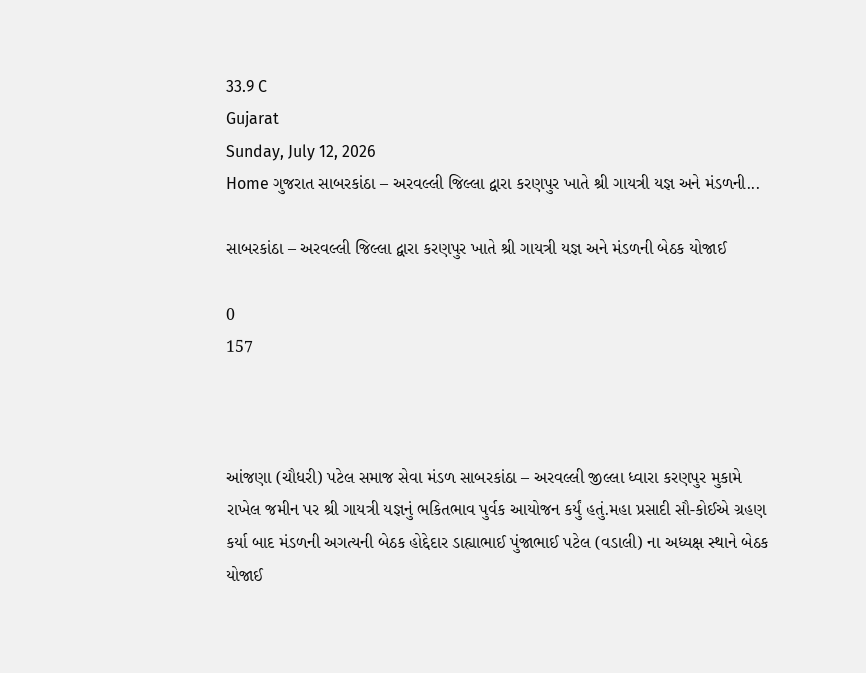33.9 C
Gujarat
Sunday, July 12, 2026
Home ગુજરાત સાબરકાંઠા – અરવલ્લી જિલ્લા દ્વારા કરણપુર ખાતે શ્રી ગાયત્રી યજ્ઞ અને મંડળની...

સાબરકાંઠા – અરવલ્લી જિલ્લા દ્વારા કરણપુર ખાતે શ્રી ગાયત્રી યજ્ઞ અને મંડળની બેઠક યોજાઈ

0
157



આંજણા (ચૌધરી) પટેલ સમાજ સેવા મંડળ સાબરકાંઠા – અરવલ્લી જીલ્લા ધ્વારા કરણપુર મુકામે રાખેલ જમીન પર શ્રી ગાયત્રી યજ્ઞનું ભકિતભાવ પુર્વક આયોજન કર્યું હતું.મહા પ્રસાદી સૌ-કોઈએ ગ્રહણ કર્યા બાદ મંડળની અગત્યની બેઠક હોદ્દેદાર ડાહ્યાભાઈ પુંજાભાઈ પટેલ (વડાલી) ના અધ્યક્ષ સ્થાને બેઠક યોજાઈ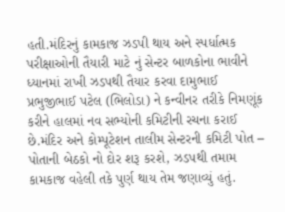હતી.મંદિરનું કામકાજ ઝડપી થાય અને સ્પર્ધાત્મક પરીક્ષાઓની તૈયારી માટે નું સેન્ટર બાળકોના ભાવીને ધ્યાનમાં રાખી ઝડપથી તૈયાર કરવા દામુભાઈ પ્રભુજીભાઈ પટેલ (ભિલોડા) ને કન્વીનર તરીકે નિમણૂંક કરીને હાલમાં નવ સભ્યોની કમિટીની રચના કરાઈ છે.મંદિર અને કોમ્પૂટેશન તાલીમ સેન્ટરની કમિટી પોત – પોતાની બેઠકો નો દોર શરૂ કરશે, ઝડપથી તમામ કામકાજ વહેલી તકે પુર્ણ થાય તેમ જણાવ્યું હતું.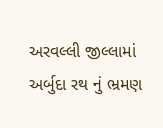અરવલ્લી જીલ્લામાં અર્બુદા રથ નું ભ્રમણ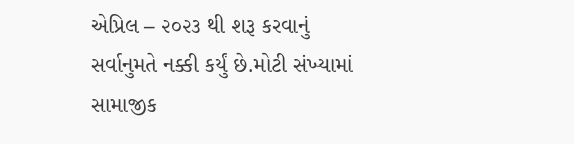એપ્રિલ – ૨૦૨૩ થી શરૂ કરવાનું સર્વાનુમતે નક્કી કર્યું છે.મોટી સંખ્યામાં સામાજીક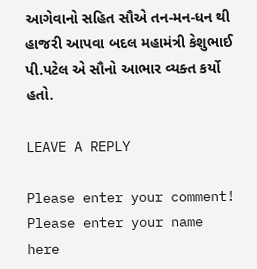આગેવાનો સહિત સૌએ તન-મન-ધન થી હાજરી આપવા બદલ મહામંત્રી કેશુભાઈ પી.પટેલ એ સૌનો આભાર વ્યક્ત કર્યો હતો.

LEAVE A REPLY

Please enter your comment!
Please enter your name here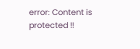error: Content is protected !!